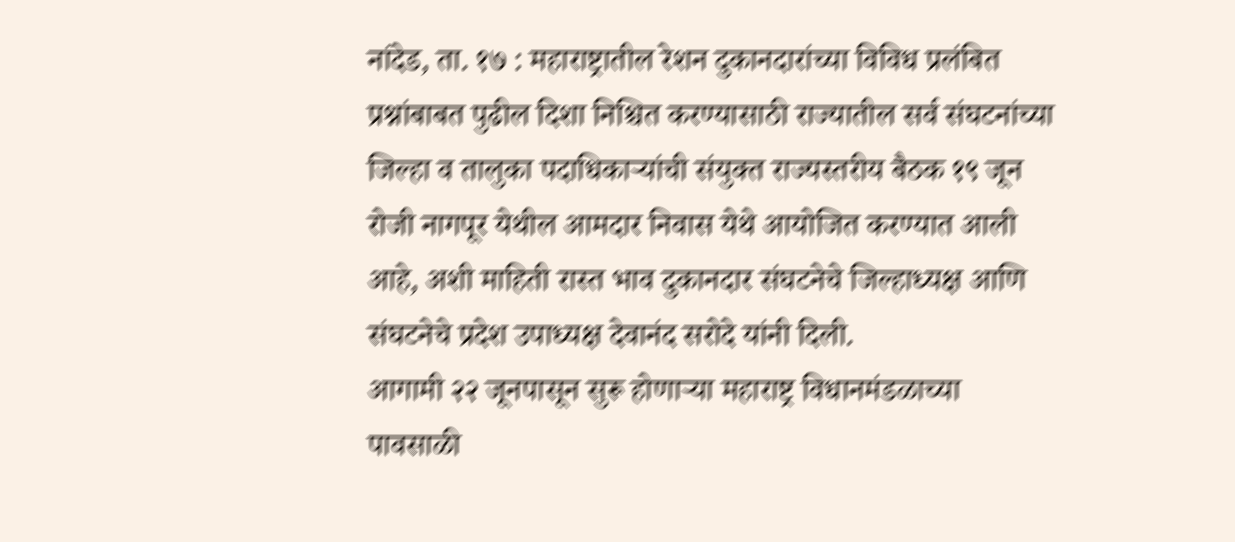नांदेड, ता. १७ : महाराष्ट्रातील रेशन दुकानदारांच्या विविध प्रलंबित प्रश्नांबाबत पुढील दिशा निश्चित करण्यासाठी राज्यातील सर्व संघटनांच्या जिल्हा व तालुका पदाधिकाऱ्यांची संयुक्त राज्यस्तरीय बैठक १९ जून रोजी नागपूर येथील आमदार निवास येथे आयोजित करण्यात आली आहे, अशी माहिती रास्त भाव दुकानदार संघटनेचे जिल्हाध्यक्ष आणि संघटनेचे प्रदेश उपाध्यक्ष देवानंद सरोदे यांनी दिली.
आगामी २२ जूनपासून सुरू होणाऱ्या महाराष्ट्र विधानमंडळाच्या पावसाळी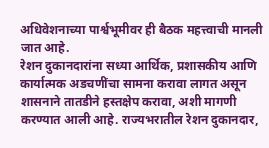अधिवेशनाच्या पार्श्वभूमीवर ही बैठक महत्त्वाची मानली जात आहे.
रेशन दुकानदारांना सध्या आर्थिक, प्रशासकीय आणि कार्यात्मक अडचणींचा सामना करावा लागत असून शासनाने तातडीने हस्तक्षेप करावा, अशी मागणी करण्यात आली आहे. राज्यभरातील रेशन दुकानदार,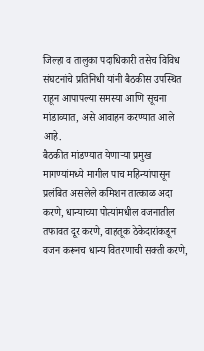जिल्हा व तालुका पदाधिकारी तसेच विविध संघटनांचे प्रतिनिधी यांनी बैठकीस उपस्थित राहून आपापल्या समस्या आणि सूचना मांडाव्यात, असे आवाहन करण्यात आले आहे.
बैठकीत मांडण्यात येणाऱ्या प्रमुख मागण्यांमध्ये मागील पाच महिन्यांपासून प्रलंबित असलेले कमिशन तात्काळ अदा करणे, धान्याच्या पोत्यांमधील वजनातील तफावत दूर करणे, वाहतूक ठेकेदारांकडून वजन करूनच धान्य वितरणाची सक्ती करणे,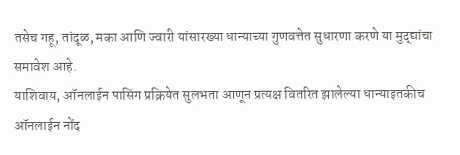तसेच गहू, तांदूळ, मका आणि ज्वारी यांसारख्या धान्याच्या गुणवत्तेत सुधारणा करणे या मुद्द्यांचा समावेश आहे.
याशिवाय, ऑनलाईन पासिंग प्रक्रियेत सुलभता आणून प्रत्यक्ष वितरित झालेल्या धान्याइतकीच ऑनलाईन नोंद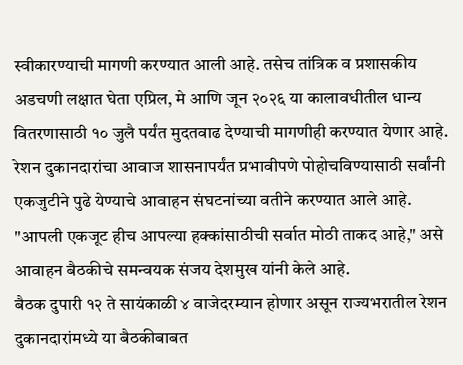स्वीकारण्याची मागणी करण्यात आली आहे. तसेच तांत्रिक व प्रशासकीय अडचणी लक्षात घेता एप्रिल, मे आणि जून २०२६ या कालावधीतील धान्य वितरणासाठी १० जुलै पर्यंत मुदतवाढ देण्याची मागणीही करण्यात येणार आहे.
रेशन दुकानदारांचा आवाज शासनापर्यंत प्रभावीपणे पोहोचविण्यासाठी सर्वांनी एकजुटीने पुढे येण्याचे आवाहन संघटनांच्या वतीने करण्यात आले आहे. "आपली एकजूट हीच आपल्या हक्कांसाठीची सर्वात मोठी ताकद आहे," असे आवाहन बैठकीचे समन्वयक संजय देशमुख यांनी केले आहे.
बैठक दुपारी १२ ते सायंकाळी ४ वाजेदरम्यान होणार असून राज्यभरातील रेशन दुकानदारांमध्ये या बैठकीबाबत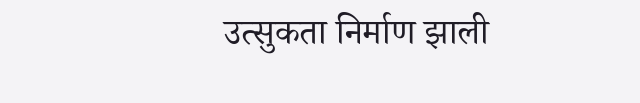उत्सुकता निर्माण झाली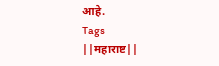आहे.
Tags
||महाराष्ट||